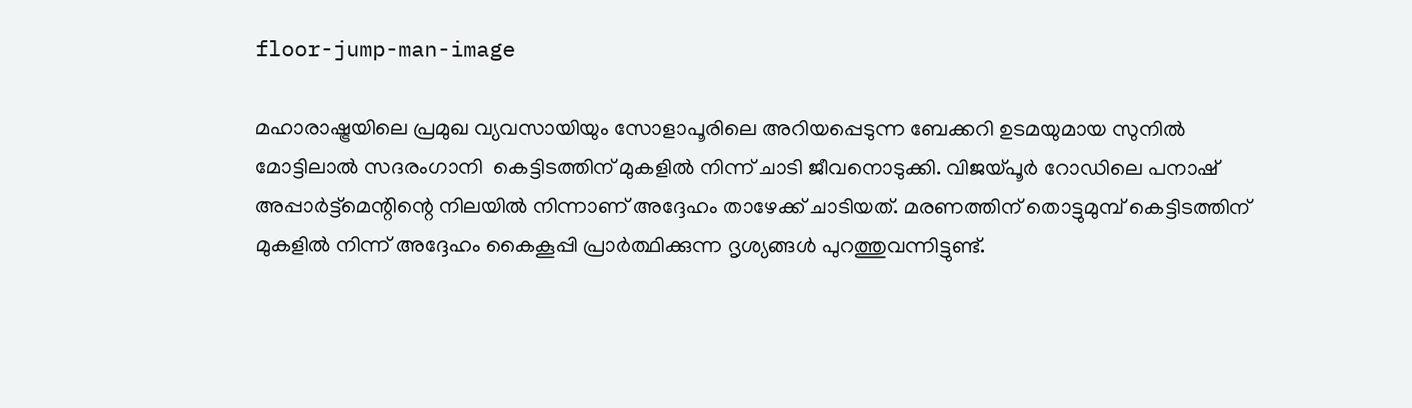floor-jump-man-image

മഹാരാഷ്ട്രയിലെ പ്രമുഖ വ്യവസായിയും സോളാപൂരിലെ അറിയപ്പെടുന്ന ബേക്കറി ഉടമയുമായ സുനിൽ മോട്ടിലാൽ സദരംഗാനി  കെട്ടിടത്തിന് മുകളിൽ നിന്ന് ചാടി ജീവനൊടുക്കി. വിജയ്പൂർ റോഡിലെ പനാഷ് അപ്പാർട്ട്മെന്റിന്റെ നിലയിൽ നിന്നാണ് അദ്ദേഹം താഴേക്ക് ചാടിയത്. മരണത്തിന് തൊട്ടുമുമ്പ് കെട്ടിടത്തിന് മുകളിൽ നിന്ന് അദ്ദേഹം കൈകൂപ്പി പ്രാർത്ഥിക്കുന്ന ദൃശ്യങ്ങൾ പുറത്തുവന്നിട്ടുണ്ട്.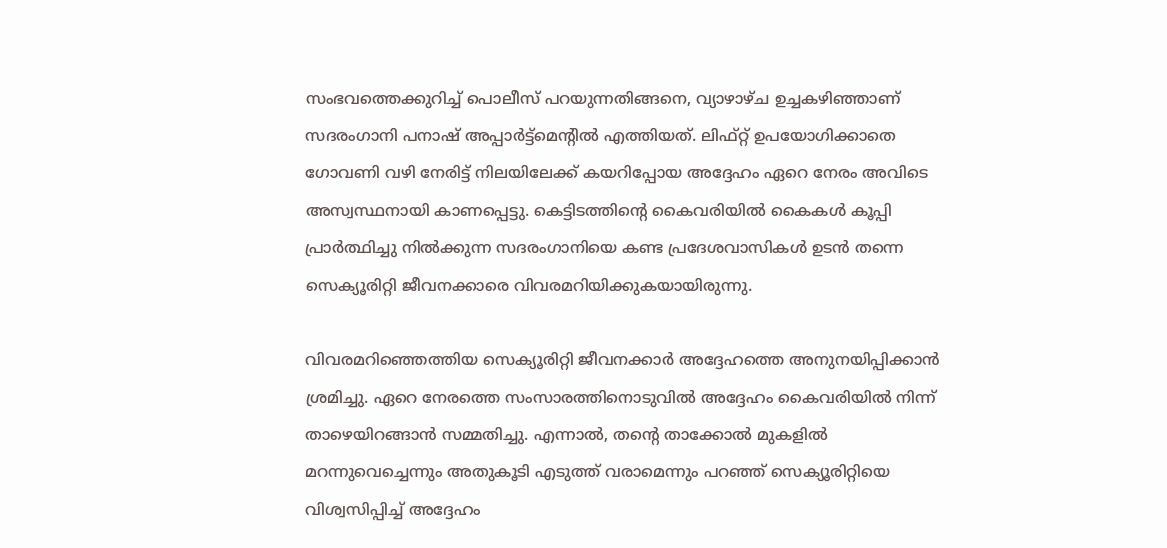സംഭവത്തെക്കുറിച്ച് പൊലീസ് പറയുന്നതിങ്ങനെ, വ്യാഴാഴ്ച ഉച്ചകഴിഞ്ഞാണ് സദരംഗാനി പനാഷ് അപ്പാർട്ട്‌മെന്റിൽ എത്തിയത്. ലിഫ്റ്റ് ഉപയോഗിക്കാതെ ഗോവണി വഴി നേരിട്ട് നിലയിലേക്ക് കയറിപ്പോയ അദ്ദേഹം ഏറെ നേരം അവിടെ അസ്വസ്ഥനായി കാണപ്പെട്ടു. കെട്ടിടത്തിന്റെ കൈവരിയിൽ കൈകൾ കൂപ്പി പ്രാർത്ഥിച്ചു നിൽക്കുന്ന സദരംഗാനിയെ കണ്ട പ്രദേശവാസികൾ ഉടൻ തന്നെ സെക്യൂരിറ്റി ജീവനക്കാരെ വിവരമറിയിക്കുകയായിരുന്നു.

വിവരമറിഞ്ഞെത്തിയ സെക്യൂരിറ്റി ജീവനക്കാർ അദ്ദേഹത്തെ അനുനയിപ്പിക്കാൻ ശ്രമിച്ചു. ഏറെ നേരത്തെ സംസാരത്തിനൊടുവിൽ അദ്ദേഹം കൈവരിയിൽ നിന്ന് താഴെയിറങ്ങാൻ സമ്മതിച്ചു. എന്നാൽ, തന്റെ താക്കോൽ മുകളിൽ മറന്നുവെച്ചെന്നും അതുകൂടി എടുത്ത് വരാമെന്നും പറഞ്ഞ് സെക്യൂരിറ്റിയെ വിശ്വസിപ്പിച്ച് അദ്ദേഹം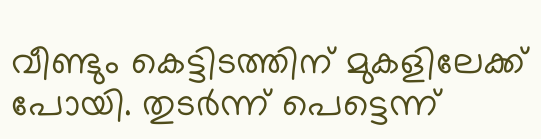വീണ്ടും കെട്ടിടത്തിന് മുകളിലേക്ക് പോയി. തുടർന്ന് പെട്ടെന്ന്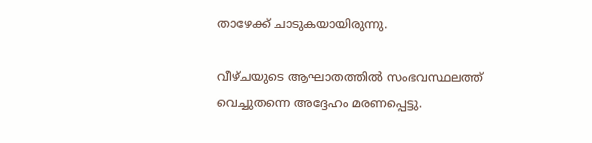താഴേക്ക് ചാടുകയായിരുന്നു.

വീഴ്ചയുടെ ആഘാതത്തിൽ സംഭവസ്ഥലത്ത് വെച്ചുതന്നെ അദ്ദേഹം മരണപ്പെട്ടു.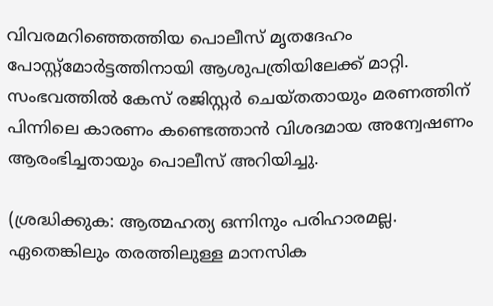വിവരമറിഞ്ഞെത്തിയ പൊലീസ് മൃതദേഹം പോസ്റ്റ്‌മോർട്ടത്തിനായി ആശുപത്രിയിലേക്ക് മാറ്റി. സംഭവത്തിൽ കേസ് രജിസ്റ്റർ ചെയ്തതായും മരണത്തിന് പിന്നിലെ കാരണം കണ്ടെത്താൻ വിശദമായ അന്വേഷണം ആരംഭിച്ചതായും പൊലീസ് അറിയിച്ചു.

(ശ്രദ്ധിക്കുക: ആത്മഹത്യ ഒന്നിനും പരിഹാരമല്ല. ഏതെങ്കിലും തരത്തിലുള്ള മാനസിക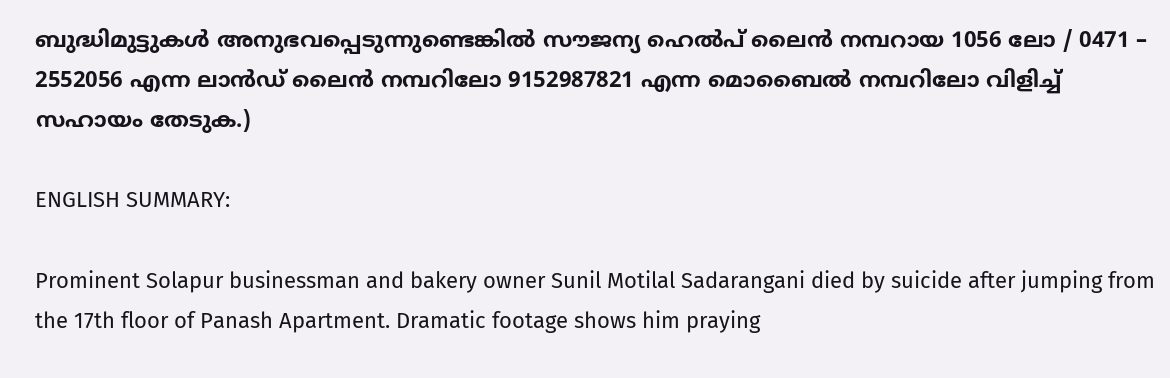ബുദ്ധിമുട്ടുകള്‍ അനുഭവപ്പെടുന്നുണ്ടെങ്കില്‍ സൗജന്യ ഹെല്‍പ് ലൈന്‍ നമ്പറായ 1056 ലോ / 0471 – 2552056 എന്ന ലാന്‍ഡ് ലൈന്‍ നമ്പറിലോ 9152987821 എന്ന മൊബൈല്‍ നമ്പറിലോ വിളിച്ച് സഹായം തേടുക.)

ENGLISH SUMMARY:

Prominent Solapur businessman and bakery owner Sunil Motilal Sadarangani died by suicide after jumping from the 17th floor of Panash Apartment. Dramatic footage shows him praying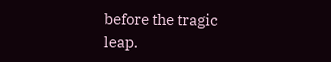before the tragic leap.